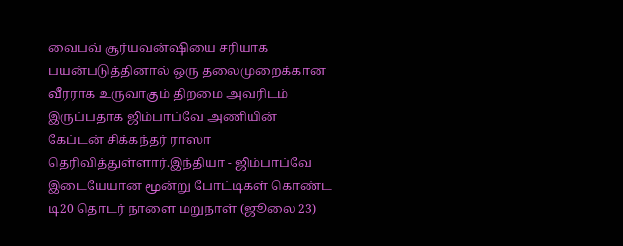வைபவ் சூர்யவன்ஷியை சரியாக பயன்படுத்தினால் ஒரு தலைமுறைக்கான வீரராக உருவாகும் திறமை அவரிடம் இருப்பதாக ஜிம்பாப்வே அணியின் கேப்டன் சிக்கந்தர் ராஸா தெரிவித்துள்ளார்.இந்தியா - ஜிம்பாப்வே இடையேயான மூன்று போட்டிகள் கொண்ட டி20 தொடர் நாளை மறுநாள் (ஜூலை 23)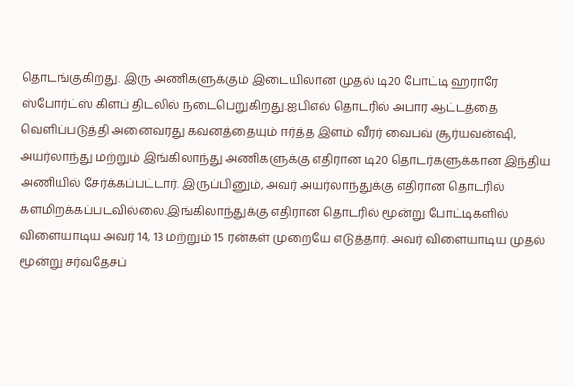தொடங்குகிறது. இரு அணிகளுக்கும் இடையிலான முதல் டி20 போட்டி ஹராரே ஸ்போர்ட்ஸ் கிளப் திடலில் நடைபெறுகிறது.ஐபிஎல் தொடரில் அபார ஆட்டத்தை வெளிப்படுத்தி அனைவரது கவனத்தையும் ஈர்த்த இளம் வீரர் வைபவ் சூர்யவன்ஷி, அயர்லாந்து மற்றும் இங்கிலாந்து அணிகளுக்கு எதிரான டி20 தொடர்களுக்கான இந்திய அணியில் சேர்க்கப்பட்டார். இருப்பினும், அவர் அயர்லாந்துக்கு எதிரான தொடரில் களமிறக்கப்படவில்லை.இங்கிலாந்துக்கு எதிரான தொடரில் மூன்று போட்டிகளில் விளையாடிய அவர் 14, 13 மற்றும் 15 ரன்கள் முறையே எடுத்தார். அவர் விளையாடிய முதல் மூன்று சர்வதேசப்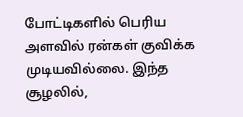போட்டிகளில் பெரிய அளவில் ரன்கள் குவிக்க முடியவில்லை. இந்த சூழலில்,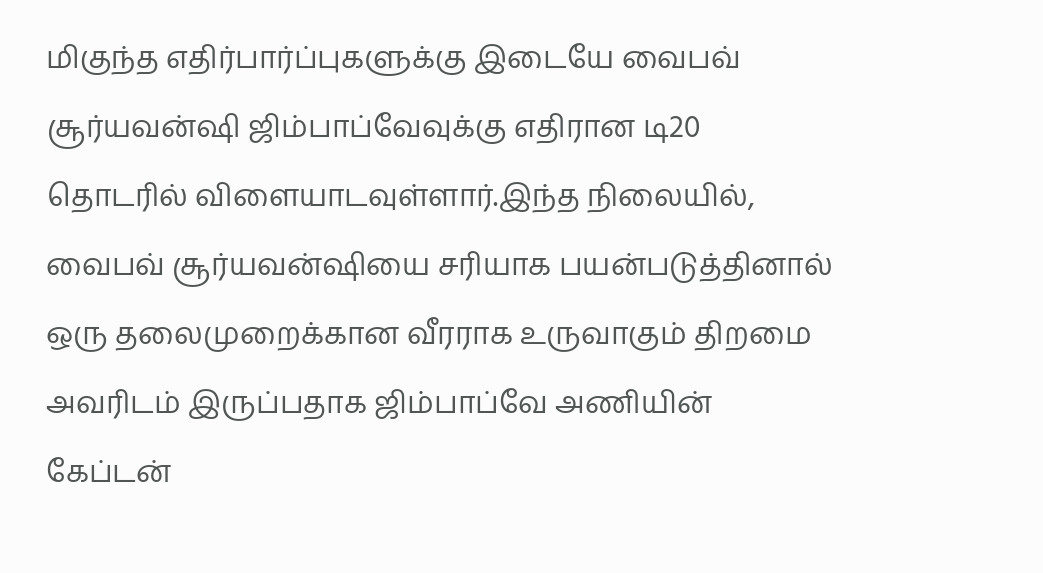மிகுந்த எதிர்பார்ப்புகளுக்கு இடையே வைபவ் சூர்யவன்ஷி ஜிம்பாப்வேவுக்கு எதிரான டி20 தொடரில் விளையாடவுள்ளார்.இந்த நிலையில், வைபவ் சூர்யவன்ஷியை சரியாக பயன்படுத்தினால் ஒரு தலைமுறைக்கான வீரராக உருவாகும் திறமை அவரிடம் இருப்பதாக ஜிம்பாப்வே அணியின் கேப்டன்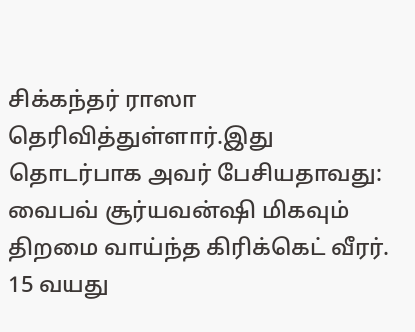சிக்கந்தர் ராஸா தெரிவித்துள்ளார்.இது தொடர்பாக அவர் பேசியதாவது: வைபவ் சூர்யவன்ஷி மிகவும் திறமை வாய்ந்த கிரிக்கெட் வீரர். 15 வயது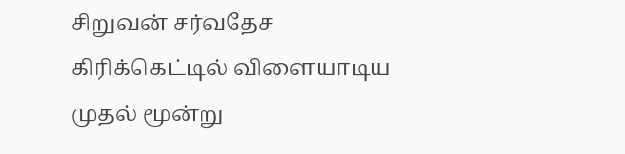சிறுவன் சர்வதேச கிரிக்கெட்டில் விளையாடிய முதல் மூன்று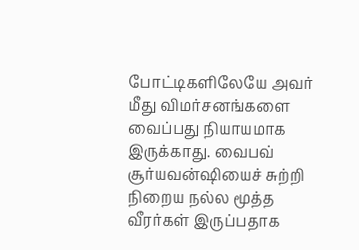போட்டிகளிலேயே அவர் மீது விமர்சனங்களை வைப்பது நியாயமாக இருக்காது. வைபவ் சூர்யவன்ஷியைச் சுற்றி நிறைய நல்ல மூத்த வீரர்கள் இருப்பதாக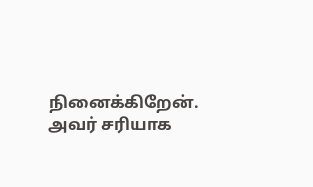நினைக்கிறேன். அவர் சரியாக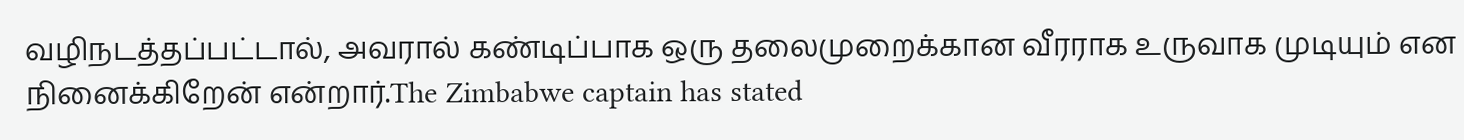வழிநடத்தப்பட்டால், அவரால் கண்டிப்பாக ஒரு தலைமுறைக்கான வீரராக உருவாக முடியும் என நினைக்கிறேன் என்றார்.The Zimbabwe captain has stated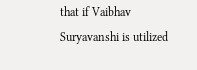that if Vaibhav Suryavanshi is utilized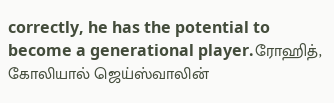correctly, he has the potential to become a generational player.ரோஹித், கோலியால் ஜெய்ஸ்வாலின்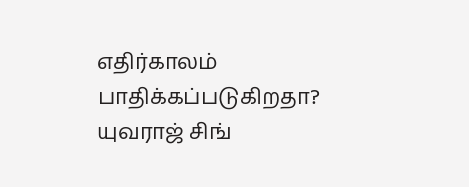எதிர்காலம் பாதிக்கப்படுகிறதா? யுவராஜ் சிங்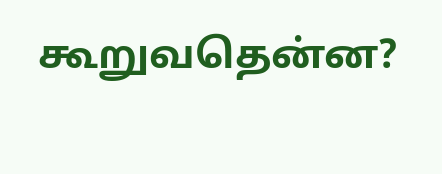கூறுவதென்ன?